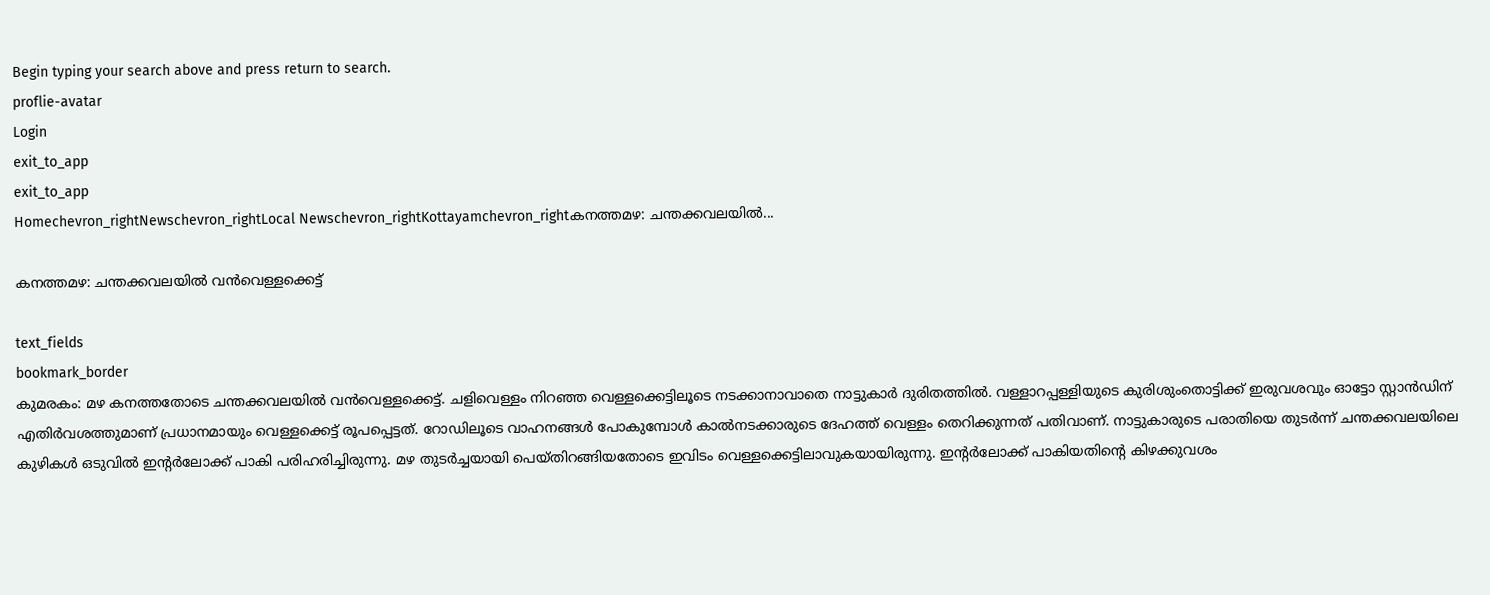Begin typing your search above and press return to search.
proflie-avatar
Login
exit_to_app
exit_to_app
Homechevron_rightNewschevron_rightLocal Newschevron_rightKottayamchevron_rightകനത്തമഴ: ചന്തക്കവലയിൽ...

കനത്തമഴ: ചന്തക്കവലയിൽ വൻവെള്ളക്കെട്ട്

text_fields
bookmark_border
കുമരകം: മഴ കനത്തതോടെ ചന്തക്കവലയിൽ വൻവെള്ളക്കെട്ട്. ചളിവെള്ളം നിറഞ്ഞ വെള്ളക്കെട്ടിലൂടെ നടക്കാനാവാതെ നാട്ടുകാർ ദുരിതത്തിൽ. വള്ളാറപ്പള്ളിയുടെ കുരിശുംതൊട്ടിക്ക് ഇരുവശവും ഓട്ടോ സ്റ്റാൻഡിന് എതിർവശത്തുമാണ് പ്രധാനമായും വെള്ളക്കെട്ട് രൂപപ്പെട്ടത്. റോഡിലൂടെ വാഹനങ്ങൾ പോകുമ്പോൾ കാൽനടക്കാരുടെ ദേഹത്ത് വെള്ളം തെറിക്കുന്നത് പതിവാണ്. നാട്ടുകാരുടെ പരാതിയെ തുടർന്ന് ചന്തക്കവലയിലെ കുഴികൾ ഒടുവിൽ ഇന്‍റർലോക്ക് പാകി പരിഹരിച്ചിരുന്നു. മഴ തുടർച്ചയായി പെയ്തിറങ്ങിയതോടെ ഇവിടം വെള്ളക്കെട്ടിലാവുകയായിരുന്നു. ഇന്‍റർലോക്ക് പാകിയതിന്‍റെ കിഴക്കുവശം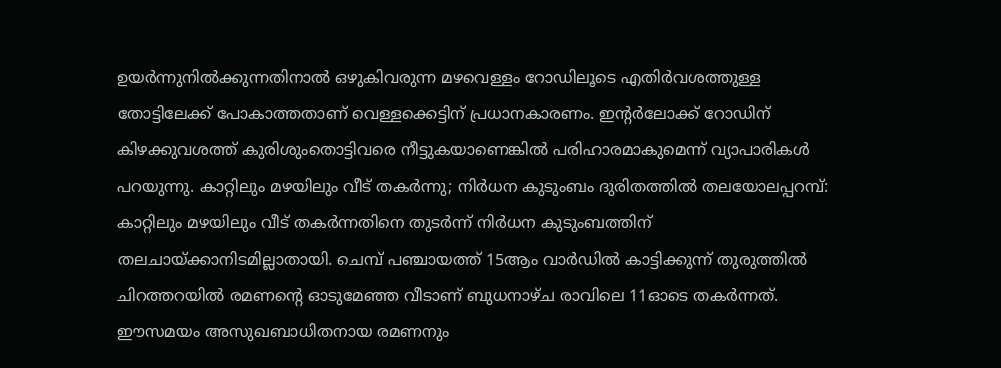ഉയർന്നുനിൽക്കുന്നതിനാൽ ഒഴുകിവരുന്ന മഴവെള്ളം റോഡിലൂടെ എതിർവശത്തുള്ള തോട്ടിലേക്ക് പോകാത്തതാണ് വെള്ളക്കെട്ടിന് പ്രധാനകാരണം. ഇന്‍റർലോക്ക് റോഡിന് കിഴക്കുവശത്ത് കുരിശുംതൊട്ടിവരെ നീട്ടുകയാണെങ്കിൽ പരിഹാരമാകുമെന്ന് വ്യാപാരികൾ പറയുന്നു. കാറ്റിലും മഴയിലും വീട് തകർന്നു; നിർധന കുടുംബം ദുരിതത്തിൽ തലയോലപ്പറമ്പ്: കാറ്റിലും മഴയിലും വീട് തകർന്നതിനെ തുടർന്ന് നിർധന കുടുംബത്തിന് തലചായ്ക്കാനിടമില്ലാതായി. ചെമ്പ് പഞ്ചായത്ത് 15ആം വാർഡിൽ കാട്ടിക്കുന്ന് തുരുത്തിൽ ചിറത്തറയിൽ രമണന്‍റെ ഓടുമേഞ്ഞ വീടാണ് ബുധനാഴ്ച രാവിലെ 11ഓടെ തകർന്നത്. ഈസമയം അസുഖബാധിതനായ രമണനും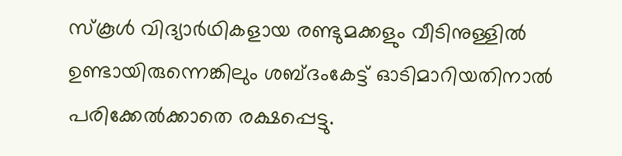സ്കൂൾ വിദ്യാർഥികളായ രണ്ടുമക്കളും വീടിനുള്ളിൽ ഉണ്ടായിരുന്നെങ്കിലും ശബ്ദംകേട്ട് ഓടിമാറിയതിനാൽ പരിക്കേൽക്കാതെ രക്ഷപ്പെട്ടു.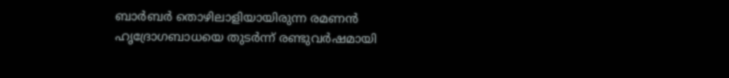ബാർബർ തൊഴിലാളിയായിരുന്ന രമണൻ ഹൃദ്രോഗബാധയെ തുടർന്ന് രണ്ടുവർഷമായി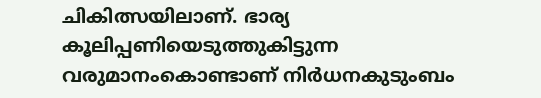ചികിത്സയിലാണ്. ഭാര്യ കൂലിപ്പണിയെടുത്തുകിട്ടുന്ന വരുമാനംകൊണ്ടാണ് നിർധനകുടുംബം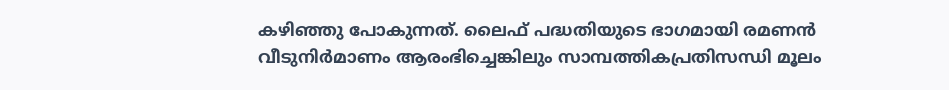കഴിഞ്ഞു പോകുന്നത്. ലൈഫ് പദ്ധതിയുടെ ഭാഗമായി രമണൻ വീടുനിർമാണം ആരംഭിച്ചെങ്കിലും സാമ്പത്തികപ്രതിസന്ധി മൂലം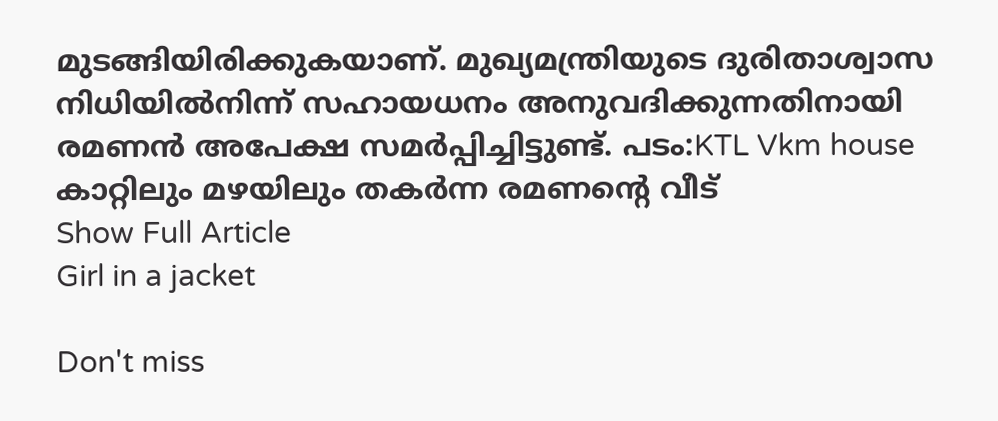മുടങ്ങിയിരിക്കുകയാണ്. മുഖ്യമന്ത്രിയുടെ ദുരിതാശ്വാസ നിധിയിൽനിന്ന് സഹായധനം അനുവദിക്കുന്നതിനായി രമണൻ അപേക്ഷ സമർപ്പിച്ചിട്ടുണ്ട്. പടം:KTL Vkm house കാറ്റിലും മഴയിലും തകർന്ന രമണന്‍റെ വീട്
Show Full Article
Girl in a jacket

Don't miss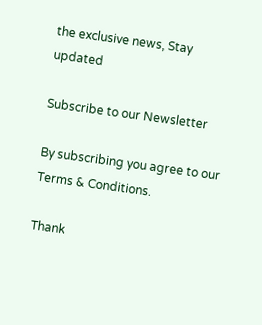the exclusive news, Stay updated

Subscribe to our Newsletter

By subscribing you agree to our Terms & Conditions.

Thank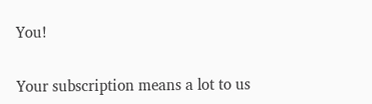You!

Your subscription means a lot to us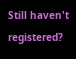Still haven't registered?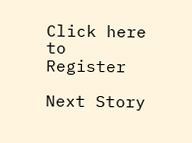Click here to Register

Next Story